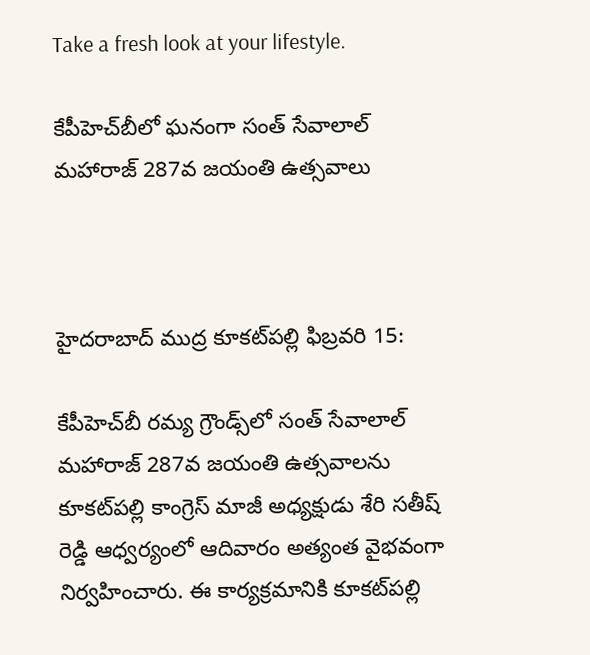Take a fresh look at your lifestyle.

కేపీహెచ్‌బీలో ఘనంగా సంత్ సేవాలాల్ మహారాజ్ 287వ జయంతి ఉత్సవాలు



హైదరాబాద్ ముద్ర కూకట్‌పల్లి ఫిబ్రవరి 15:

కేపీహెచ్‌బీ రమ్య గ్రౌండ్స్‌లో సంత్ సేవాలాల్ మహారాజ్ 287వ జయంతి ఉత్సవాలను కూకట్‌పల్లి కాంగ్రెస్ మాజీ అధ్యక్షుడు శేరి సతీష్ రెడ్డి ఆధ్వర్యంలో ఆదివారం అత్యంత వైభవంగా నిర్వహించారు. ఈ కార్యక్రమానికి కూకట్‌పల్లి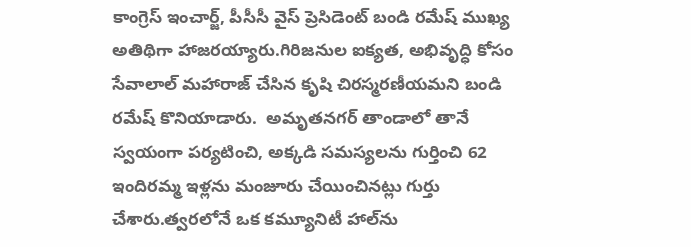కాంగ్రెస్ ఇంచార్జ్, పీసీసీ వైస్ ప్రెసిడెంట్ బండి రమేష్ ముఖ్య అతిథిగా హాజరయ్యారు.గిరిజనుల ఐక్యత, అభివృద్ధి కోసం సేవాలాల్ మహారాజ్ చేసిన కృషి చిరస్మరణీయమని బండి రమేష్ కొనియాడారు.  అమృతనగర్ తాండాలో తానే స్వయంగా పర్యటించి, అక్కడి సమస్యలను గుర్తించి 62 ఇందిరమ్మ ఇళ్లను మంజూరు చేయించినట్లు గుర్తు చేశారు.త్వరలోనే ఒక కమ్యూనిటీ హాల్‌ను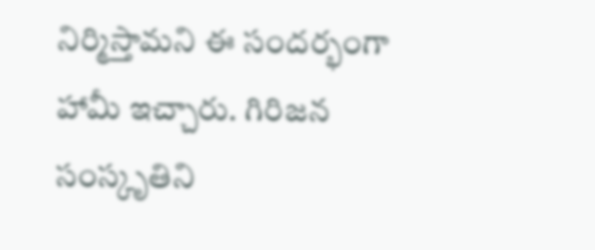నిర్మిస్తామని ఈ సందర్భంగా హామీ ఇచ్చారు. గిరిజన సంస్కృతిని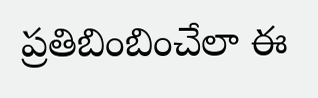ప్రతిబింబించేలా ఈ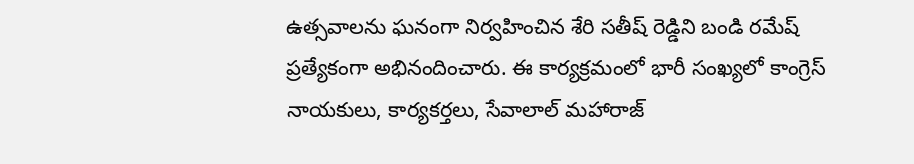ఉత్సవాలను ఘనంగా నిర్వహించిన శేరి సతీష్ రెడ్డిని బండి రమేష్ ప్రత్యేకంగా అభినందించారు. ఈ కార్యక్రమంలో భారీ సంఖ్యలో కాంగ్రెస్ నాయకులు, కార్యకర్తలు, సేవాలాల్ మహారాజ్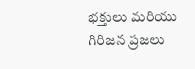భక్తులు మరియు గిరిజన ప్రజలు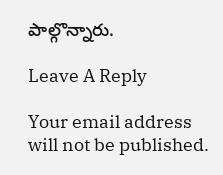పాల్గొన్నారు.

Leave A Reply

Your email address will not be published.